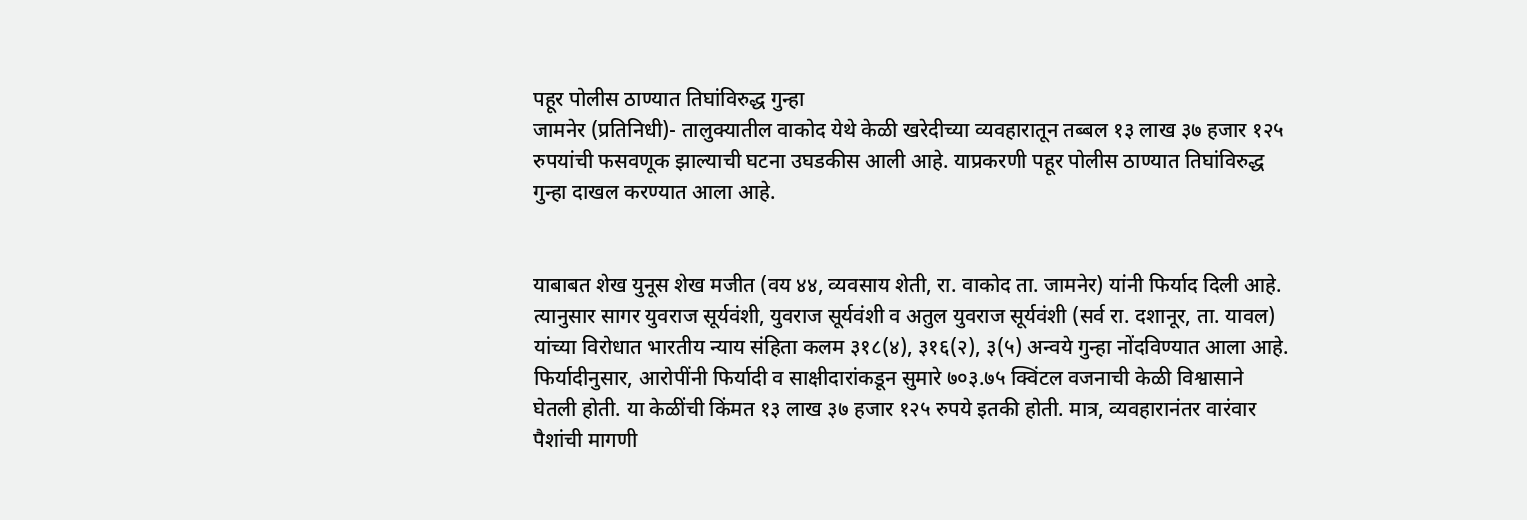पहूर पोलीस ठाण्यात तिघांविरुद्ध गुन्हा
जामनेर (प्रतिनिधी)- तालुक्यातील वाकोद येथे केळी खरेदीच्या व्यवहारातून तब्बल १३ लाख ३७ हजार १२५ रुपयांची फसवणूक झाल्याची घटना उघडकीस आली आहे. याप्रकरणी पहूर पोलीस ठाण्यात तिघांविरुद्ध गुन्हा दाखल करण्यात आला आहे.


याबाबत शेख युनूस शेख मजीत (वय ४४, व्यवसाय शेती, रा. वाकोद ता. जामनेर) यांनी फिर्याद दिली आहे. त्यानुसार सागर युवराज सूर्यवंशी, युवराज सूर्यवंशी व अतुल युवराज सूर्यवंशी (सर्व रा. दशानूर, ता. यावल) यांच्या विरोधात भारतीय न्याय संहिता कलम ३१८(४), ३१६(२), ३(५) अन्वये गुन्हा नोंदविण्यात आला आहे.
फिर्यादीनुसार, आरोपींनी फिर्यादी व साक्षीदारांकडून सुमारे ७०३.७५ क्विंटल वजनाची केळी विश्वासाने घेतली होती. या केळींची किंमत १३ लाख ३७ हजार १२५ रुपये इतकी होती. मात्र, व्यवहारानंतर वारंवार पैशांची मागणी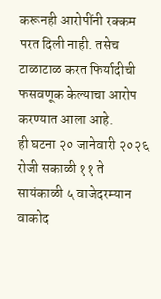करूनही आरोपींनी रक्कम परत दिली नाही. तसेच टाळाटाळ करत फिर्यादीची फसवणूक केल्याचा आरोप करण्यात आला आहे.
ही घटना २० जानेवारी २०२६ रोजी सकाळी ११ ते सायंकाळी ५ वाजेदरम्यान वाकोद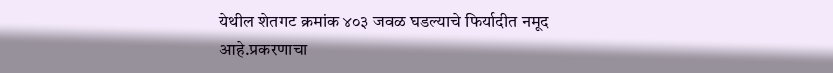येथील शेतगट क्रमांक ४०३ जवळ घडल्याचे फिर्यादीत नमूद आहे.प्रकरणाचा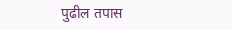पुढील तपास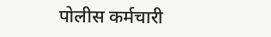पोलीस कर्मचारी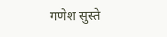गणेश सुस्ते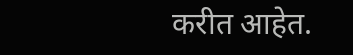करीत आहेत.